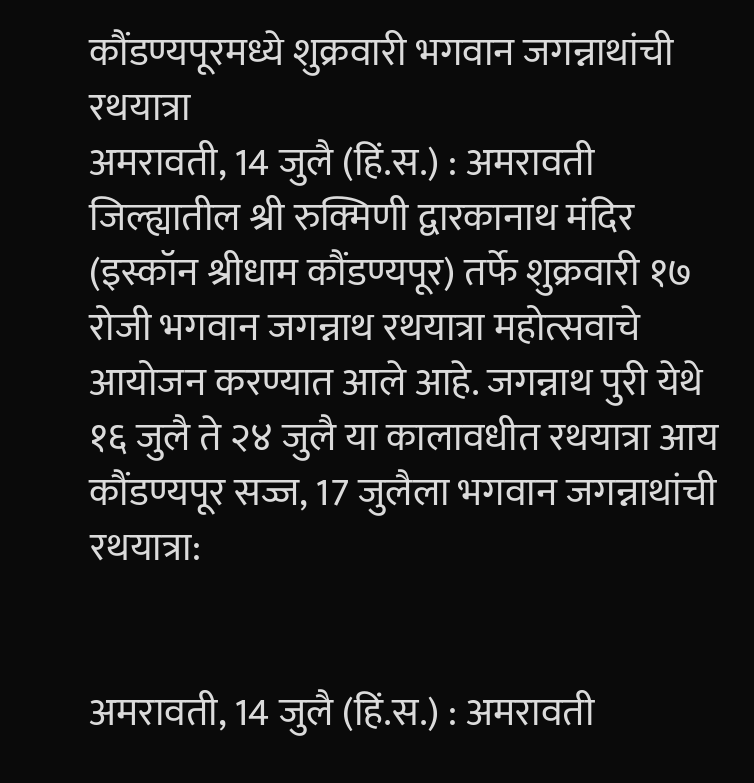कौंडण्यपूरमध्ये शुक्रवारी भगवान जगन्नाथांची रथयात्रा
अमरावती, 14 जुलै (हिं.स.) : अमरावती जिल्ह्यातील श्री रुक्मिणी द्वारकानाथ मंदिर (इस्कॉन श्रीधाम कौंडण्यपूर) तर्फे शुक्रवारी १७ रोजी भगवान जगन्नाथ रथयात्रा महोत्सवाचे आयोजन करण्यात आले आहे. जगन्नाथ पुरी येथे १६ जुलै ते २४ जुलै या कालावधीत रथयात्रा आय
कौंडण्यपूर सज्ज, 17 जुलैला भगवान जगन्नाथांची रथयात्रा:


अमरावती, 14 जुलै (हिं.स.) : अमरावती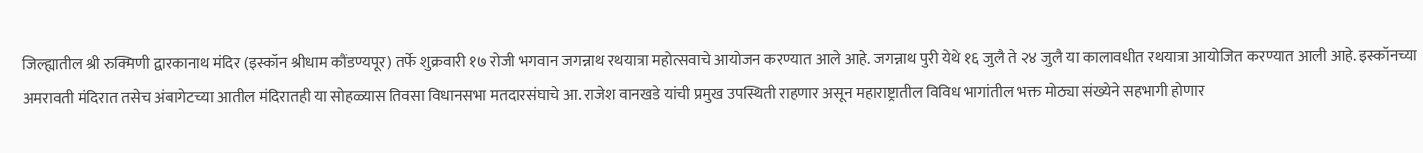जिल्ह्यातील श्री रुक्मिणी द्वारकानाथ मंदिर (इस्कॉन श्रीधाम कौंडण्यपूर) तर्फे शुक्रवारी १७ रोजी भगवान जगन्नाथ रथयात्रा महोत्सवाचे आयोजन करण्यात आले आहे. जगन्नाथ पुरी येथे १६ जुलै ते २४ जुलै या कालावधीत रथयात्रा आयोजित करण्यात आली आहे. इस्कॉनच्या अमरावती मंदिरात तसेच अंबागेटच्या आतील मंदिरातही या सोहळ्यास तिवसा विधानसभा मतदारसंघाचे आ. राजेश वानखडे यांची प्रमुख उपस्थिती राहणार असून महाराष्ट्रातील विविध भागांतील भक्त मोठ्या संख्येने सहभागी होणार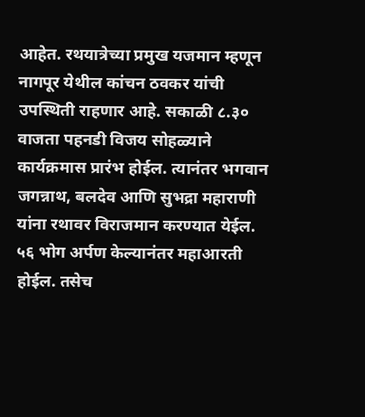आहेत. रथयात्रेच्या प्रमुख यजमान म्हणून नागपूर येथील कांचन ठवकर यांची उपस्थिती राहणार आहे. सकाळी ८.३० वाजता पहनडी विजय सोहळ्याने कार्यक्रमास प्रारंभ होईल. त्यानंतर भगवान जगन्नाथ, बलदेव आणि सुभद्रा महाराणी यांना रथावर विराजमान करण्यात येईल. ५६ भोग अर्पण केल्यानंतर महाआरती होईल. तसेच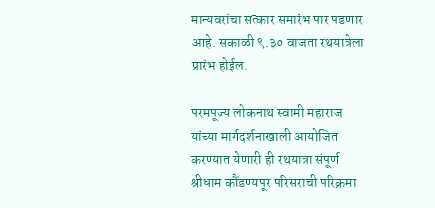मान्यवरांचा सत्कार समारंभ पार पडणार आहे. सकाळी ९.३० वाजता रथयात्रेला प्रारंभ होईल.

परमपूज्य लोकनाथ स्वामी महाराज यांच्या मार्गदर्शनाखाली आयोजित करण्यात येणारी ही रथयात्रा संपूर्ण श्रीधाम कौंडण्यपूर परिसराची परिक्रमा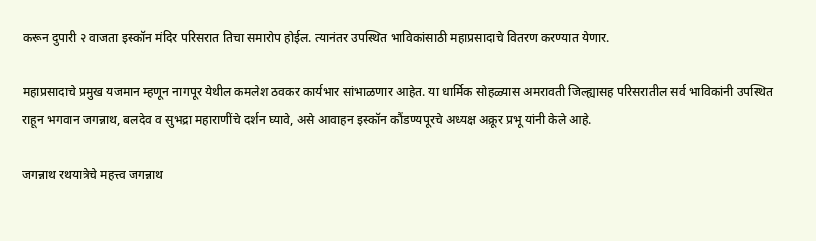करून दुपारी २ वाजता इस्कॉन मंदिर परिसरात तिचा समारोप होईल. त्यानंतर उपस्थित भाविकांसाठी महाप्रसादाचे वितरण करण्यात येणार.

महाप्रसादाचे प्रमुख यजमान म्हणून नागपूर येथील कमलेश ठवकर कार्यभार सांभाळणार आहेत. या धार्मिक सोहळ्यास अमरावती जिल्ह्यासह परिसरातील सर्व भाविकांनी उपस्थित राहून भगवान जगन्नाथ, बलदेव व सुभद्रा महाराणींचे दर्शन घ्यावे, असे आवाहन इस्कॉन कौंडण्यपूरचे अध्यक्ष अक्रूर प्रभू यांनी केले आहे.

जगन्नाथ रथयात्रेचे महत्त्व जगन्नाथ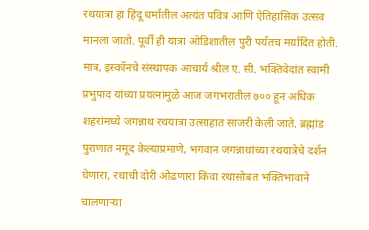रथयात्रा हा हिंदू धर्मातील अत्यंत पवित्र आणि ऐतिहासिक उत्सव मानला जातो. पूर्वी ही यात्रा ओडिशातील पुरी पर्यंतच मर्यादित होती. मात्र, इस्कॉनचे संस्थापक आचार्य श्रील ए. सी. भक्तिवेदांत स्वामी प्रभुपाद यांच्या प्रयत्नांमुळे आज जगभरातील ७०० हून अधिक शहरांमध्ये जगन्नाथ रथयात्रा उत्साहात साजरी केली जाते. ब्रह्मांड पुराणात नमूद केल्याप्रमाणे, भगवान जगन्नाथांच्या रथयात्रेचे दर्शन घेणारा, रथाची दोरी ओढणारा किंवा रथासोबत भक्तिभावाने चालणाऱ्या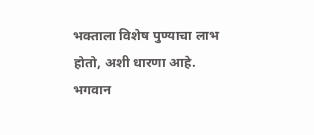भक्ताला विशेष पुण्याचा लाभ होतो, अशी धारणा आहे. भगवान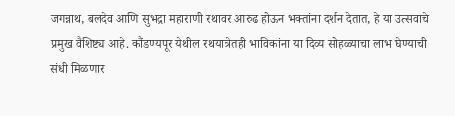जगन्नाथ, बलदेव आणि सुभद्रा महाराणी रथावर आरुढ होऊन भक्तांना दर्शन देतात, हे या उत्सवाचे प्रमुख वैशिष्ट्य आहे. कौंडण्यपूर येथील रथयात्रेतही भाविकांना या दिव्य सोहळ्याचा लाभ घेण्याची संधी मिळणार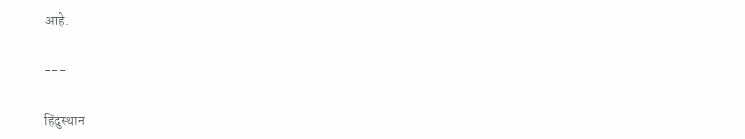आहे.

---

हिंदुस्थान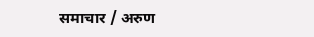समाचार / अरुण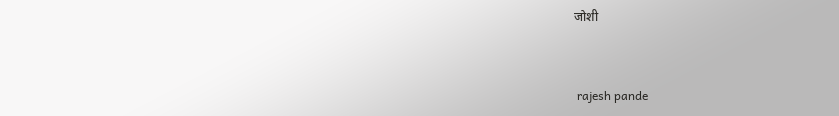जोशी


 rajesh pande